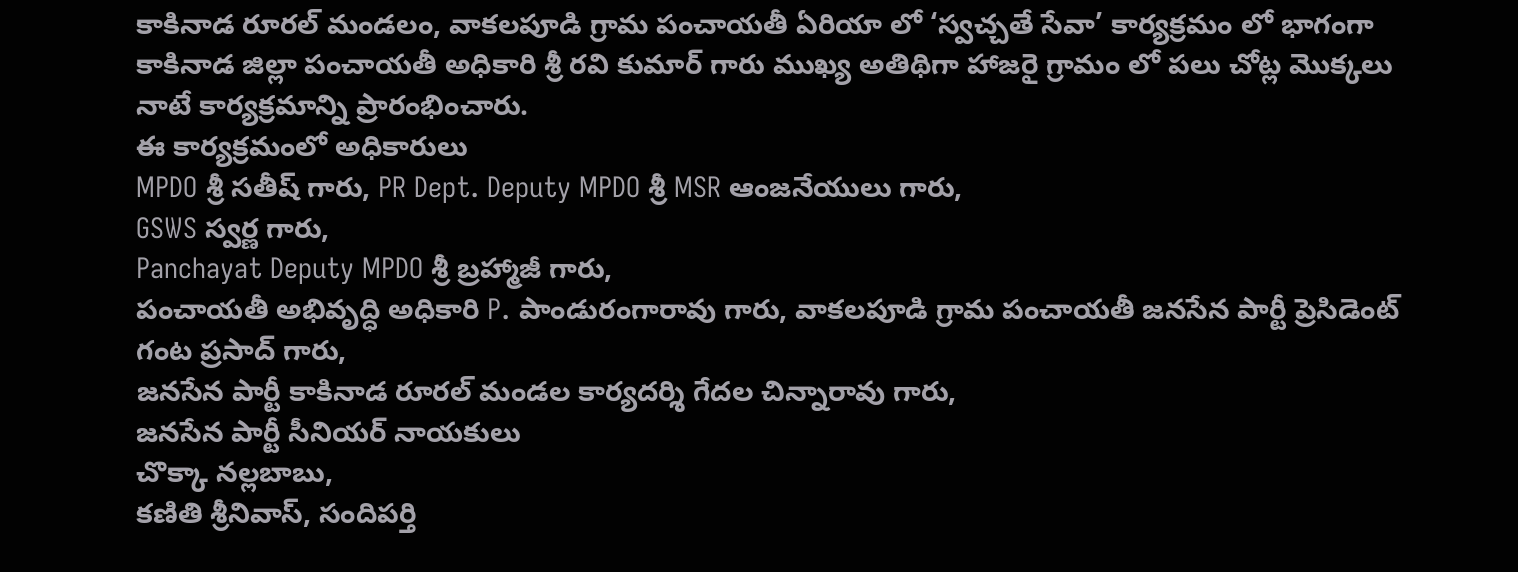కాకినాడ రూరల్ మండలం, వాకలపూడి గ్రామ పంచాయతీ ఏరియా లో ‘స్వచ్చతే సేవా’ కార్యక్రమం లో భాగంగా కాకినాడ జిల్లా పంచాయతీ అధికారి శ్రీ రవి కుమార్ గారు ముఖ్య అతిథిగా హాజరై గ్రామం లో పలు చోట్ల మొక్కలు నాటే కార్యక్రమాన్ని ప్రారంభించారు.
ఈ కార్యక్రమంలో అధికారులు
MPDO శ్రీ సతీష్ గారు, PR Dept. Deputy MPDO శ్రీ MSR ఆంజనేయులు గారు,
GSWS స్వర్ణ గారు,
Panchayat Deputy MPDO శ్రీ బ్రహ్మాజీ గారు,
పంచాయతీ అభివృద్ధి అధికారి P. పాండురంగారావు గారు, వాకలపూడి గ్రామ పంచాయతీ జనసేన పార్టీ ప్రెసిడెంట్ గంట ప్రసాద్ గారు,
జనసేన పార్టీ కాకినాడ రూరల్ మండల కార్యదర్శి గేదల చిన్నారావు గారు,
జనసేన పార్టీ సీనియర్ నాయకులు
చొక్కా నల్లబాబు,
కణితి శ్రీనివాస్, సందిపర్తి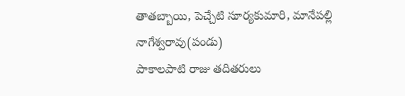తాతబ్బాయి, పెచ్చేటి సూర్యకుమారి, మానేపల్లి నాగేశ్వరావు(పండు)
పాకాలపాటి రాజు తదితరులు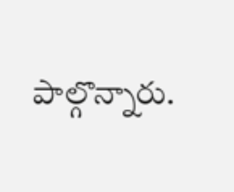పాల్గొన్నారు.